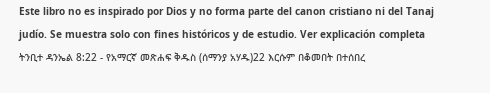Este libro no es inspirado por Dios y no forma parte del canon cristiano ni del Tanaj judío. Se muestra solo con fines históricos y de estudio. Ver explicación completa ትንቢተ ዳንኤል 8:22 - የአማርኛ መጽሐፍ ቅዱስ (ሰማንያ አሃዱ)22 እርሱም በቆመበት በተሰበረ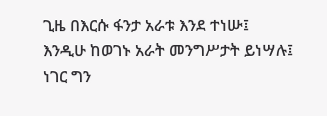ጊዜ በእርሱ ፋንታ አራቱ እንደ ተነሡ፤ እንዲሁ ከወገኑ አራት መንግሥታት ይነሣሉ፤ ነገር ግን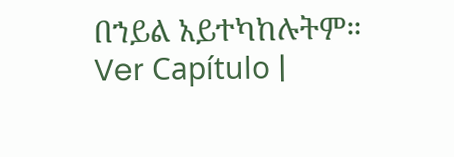በኀይል አይተካከሉትም። Ver Capítulo |